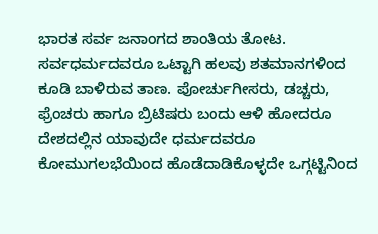ಭಾರತ ಸರ್ವ ಜನಾಂಗದ ಶಾಂತಿಯ ತೋಟ. ಸರ್ವಧರ್ಮದವರೂ ಒಟ್ಟಾಗಿ ಹಲವು ಶತಮಾನಗಳಿಂದ ಕೂಡಿ ಬಾಳಿರುವ ತಾಣ. ಪೋರ್ಚುಗೀಸರು, ಡಚ್ಚರು, ಫ್ರೆಂಚರು ಹಾಗೂ ಬ್ರಿಟಿಷರು ಬಂದು ಆಳಿ ಹೋದರೂ ದೇಶದಲ್ಲಿನ ಯಾವುದೇ ಧರ್ಮದವರೂ ಕೋಮುಗಲಭೆಯಿಂದ ಹೊಡೆದಾಡಿಕೊಳ್ಳದೇ ಒಗ್ಗಟ್ಟಿನಿಂದ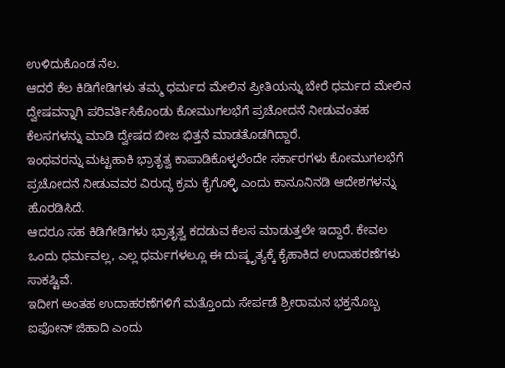ಉಳಿದುಕೊಂಡ ನೆಲ.
ಆದರೆ ಕೆಲ ಕಿಡಿಗೇಡಿಗಳು ತಮ್ಮ ಧರ್ಮದ ಮೇಲಿನ ಪ್ರೀತಿಯನ್ನು ಬೇರೆ ಧರ್ಮದ ಮೇಲಿನ ದ್ವೇಷವನ್ನಾಗಿ ಪರಿವರ್ತಿಸಿಕೊಂಡು ಕೋಮುಗಲಭೆಗೆ ಪ್ರಚೋದನೆ ನೀಡುವಂತಹ ಕೆಲಸಗಳನ್ನು ಮಾಡಿ ದ್ವೇಷದ ಬೀಜ ಭಿತ್ತನೆ ಮಾಡತೊಡಗಿದ್ದಾರೆ.
ಇಂಥವರನ್ನು ಮಟ್ಟಹಾಕಿ ಭ್ರಾತೃತ್ವ ಕಾಪಾಡಿಕೊಳ್ಳಲೆಂದೇ ಸರ್ಕಾರಗಳು ಕೋಮುಗಲಭೆಗೆ ಪ್ರಚೋದನೆ ನೀಡುವವರ ವಿರುದ್ಧ ಕ್ರಮ ಕೈಗೊಳ್ಳಿ ಎಂದು ಕಾನೂನಿನಡಿ ಆದೇಶಗಳನ್ನು ಹೊರಡಿಸಿದೆ.
ಆದರೂ ಸಹ ಕಿಡಿಗೇಡಿಗಳು ಭ್ರಾತೃತ್ವ ಕದಡುವ ಕೆಲಸ ಮಾಡುತ್ತಲೇ ಇದ್ದಾರೆ. ಕೇವಲ ಒಂದು ಧರ್ಮವಲ್ಲ, ಎಲ್ಲ ಧರ್ಮಗಳಲ್ಲೂ ಈ ದುಷ್ಕೃತ್ಯಕ್ಕೆ ಕೈಹಾಕಿದ ಉದಾಹರಣೆಗಳು ಸಾಕಷ್ಟಿವೆ.
ಇದೀಗ ಅಂತಹ ಉದಾಹರಣೆಗಳಿಗೆ ಮತ್ತೊಂದು ಸೇರ್ಪಡೆ ಶ್ರೀರಾಮನ ಭಕ್ತನೊಬ್ಬ ಐಫೋನ್ ಜಿಹಾದಿ ಎಂದು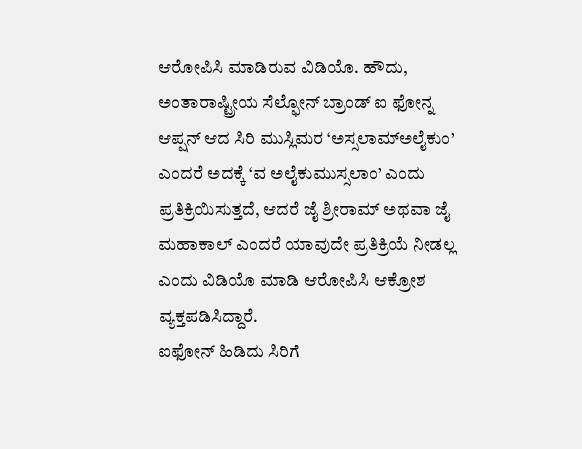ಆರೋಪಿಸಿ ಮಾಡಿರುವ ವಿಡಿಯೊ. ಹೌದು, ಅಂತಾರಾಷ್ಟ್ರೀಯ ಸೆಲ್ಫೋನ್ ಬ್ರಾಂಡ್ ಐ ಫೋನ್ನ ಆಪ್ಷನ್ ಆದ ಸಿರಿ ಮುಸ್ಲಿಮರ ‘ಅಸ್ಸಲಾಮ್ಅಲೈಕುಂ’ ಎಂದರೆ ಅದಕ್ಕೆ ‘ವ ಅಲೈಕುಮುಸ್ಸಲಾಂ’ ಎಂದು ಪ್ರತಿಕ್ರಿಯಿಸುತ್ತದೆ, ಆದರೆ ಜೈ ಶ್ರೀರಾಮ್ ಅಥವಾ ಜೈ ಮಹಾಕಾಲ್ ಎಂದರೆ ಯಾವುದೇ ಪ್ರತಿಕ್ರಿಯೆ ನೀಡಲ್ಲ ಎಂದು ವಿಡಿಯೊ ಮಾಡಿ ಆರೋಪಿಸಿ ಆಕ್ರೋಶ ವ್ಯಕ್ತಪಡಿಸಿದ್ದಾರೆ.
ಐಫೋನ್ ಹಿಡಿದು ಸಿರಿಗೆ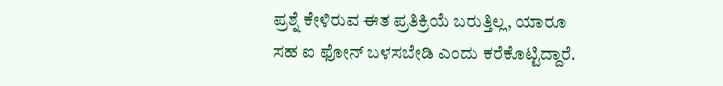ಪ್ರಶ್ನೆ ಕೇಳಿರುವ ಈತ ಪ್ರತಿಕ್ರಿಯೆ ಬರುತ್ತಿಲ್ಲ, ಯಾರೂ ಸಹ ಐ ಫೋನ್ ಬಳಸಬೇಡಿ ಎಂದು ಕರೆಕೊಟ್ಟಿದ್ದಾರೆ.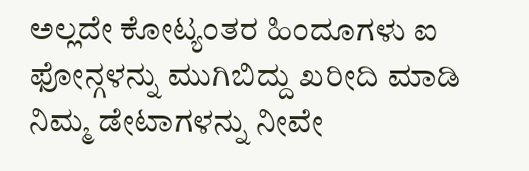ಅಲ್ಲದೇ ಕೋಟ್ಯಂತರ ಹಿಂದೂಗಳು ಐ ಫೋನ್ಗಳನ್ನು ಮುಗಿಬಿದ್ದು ಖರೀದಿ ಮಾಡಿ ನಿಮ್ಮ ಡೇಟಾಗಳನ್ನು ನೀವೇ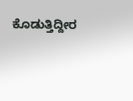ಕೊಡುತ್ತಿದ್ದೀರ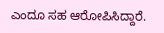ಎಂದೂ ಸಹ ಆರೋಪಿಸಿದ್ದಾರೆ.